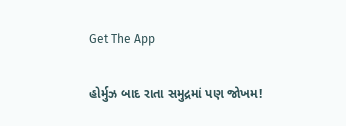Get The App

હોર્મુઝ બાદ રાતા સમુદ્રમાં પણ જોખમ!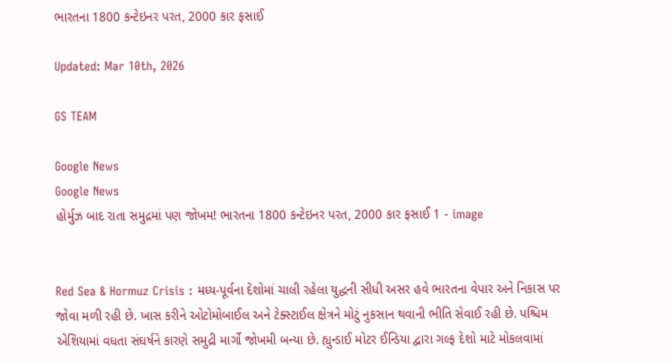ભારતના 1800 કન્ટેઇનર પરત, 2000 કાર ફસાઈ

Updated: Mar 10th, 2026

GS TEAM

Google News
Google News
હોર્મુઝ બાદ રાતા સમુદ્રમાં પણ જોખમ! ભારતના 1800 કન્ટેઇનર પરત, 2000 કાર ફસાઈ 1 - image


Red Sea & Hormuz Crisis : મધ્ય-પૂર્વના દેશોમાં ચાલી રહેલા યુદ્ધની સીધી અસર હવે ભારતના વેપાર અને નિકાસ પર જોવા મળી રહી છે. ખાસ કરીને ઓટોમોબાઈલ અને ટેક્સ્ટાઈલ ક્ષેત્રને મોટું નુકસાન થવાની ભીતિ સેવાઈ રહી છે. પશ્ચિમ એશિયામાં વધતા સંઘર્ષને કારણે સમુદ્રી માર્ગો જોખમી બન્યા છે. હ્યુન્ડાઈ મોટર ઈન્ડિયા દ્વારા ગલ્ફ દેશો માટે મોકલવામાં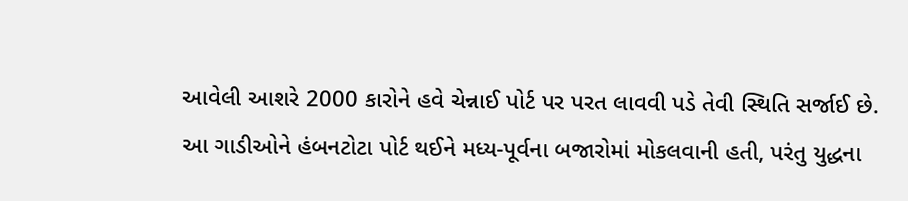આવેલી આશરે 2000 કારોને હવે ચેન્નાઈ પોર્ટ પર પરત લાવવી પડે તેવી સ્થિતિ સર્જાઈ છે. આ ગાડીઓને હંબનટોટા પોર્ટ થઈને મધ્ય-પૂર્વના બજારોમાં મોકલવાની હતી, પરંતુ યુદ્ધના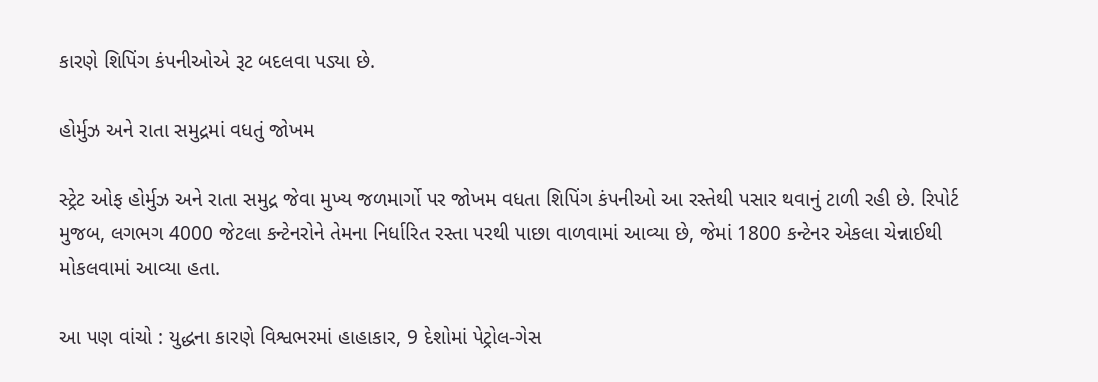કારણે શિપિંગ કંપનીઓએ રૂટ બદલવા પડ્યા છે.

હોર્મુઝ અને રાતા સમુદ્રમાં વધતું જોખમ

સ્ટ્રેટ ઓફ હોર્મુઝ અને રાતા સમુદ્ર જેવા મુખ્ય જળમાર્ગો પર જોખમ વધતા શિપિંગ કંપનીઓ આ રસ્તેથી પસાર થવાનું ટાળી રહી છે. રિપોર્ટ મુજબ, લગભગ 4000 જેટલા કન્ટેનરોને તેમના નિર્ધારિત રસ્તા પરથી પાછા વાળવામાં આવ્યા છે, જેમાં 1800 કન્ટેનર એકલા ચેન્નાઈથી મોકલવામાં આવ્યા હતા.

આ પણ વાંચો : યુદ્ધના કારણે વિશ્વભરમાં હાહાકાર, 9 દેશોમાં પેટ્રોલ-ગેસ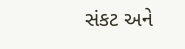સંકટ અને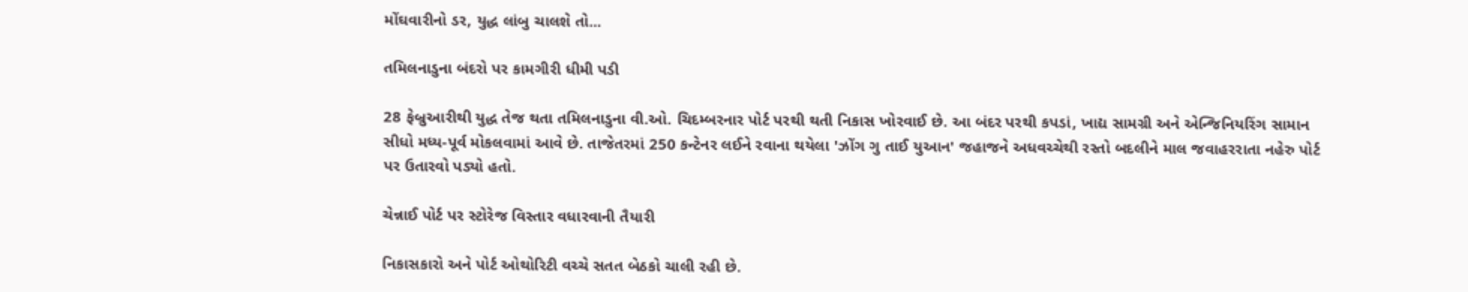મોંઘવારીનો ડર, યુદ્ધ લાંબુ ચાલશે તો...

તમિલનાડુના બંદરો પર કામગીરી ધીમી પડી

28 ફેબ્રુઆરીથી યુદ્ધ તેજ થતા તમિલનાડુના વી.ઓ. ચિદમ્બરનાર પોર્ટ પરથી થતી નિકાસ ખોરવાઈ છે. આ બંદર પરથી કપડાં, ખાદ્ય સામગ્રી અને એન્જિનિયરિંગ સામાન સીધો મધ્ય-પૂર્વ મોકલવામાં આવે છે. તાજેતરમાં 250 કન્ટેનર લઈને રવાના થયેલા 'ઝોંગ ગુ તાઈ યુઆન' જહાજને અધવચ્ચેથી રસ્તો બદલીને માલ જવાહરરાતા નહેરુ પોર્ટ પર ઉતારવો પડ્યો હતો.

ચેન્નાઈ પોર્ટ પર સ્ટોરેજ વિસ્તાર વધારવાની તૈયારી

નિકાસકારો અને પોર્ટ ઓથોરિટી વચ્ચે સતત બેઠકો ચાલી રહી છે.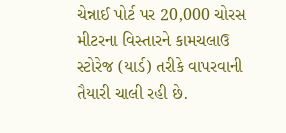ચેન્નાઈ પોર્ટ પર 20,000 ચોરસ મીટરના વિસ્તારને કામચલાઉ સ્ટોરેજ (યાર્ડ) તરીકે વાપરવાની તૈયારી ચાલી રહી છે.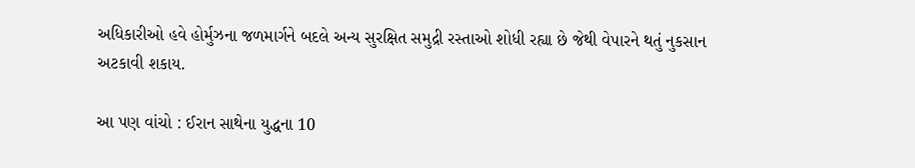અધિકારીઓ હવે હોર્મુઝના જળમાર્ગને બદલે અન્ય સુરક્ષિત સમુદ્રી રસ્તાઓ શોધી રહ્યા છે જેથી વેપારને થતું નુકસાન અટકાવી શકાય.

આ પણ વાંચો : ઈરાન સાથેના યુદ્ધના 10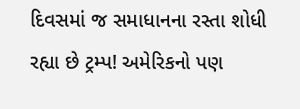દિવસમાં જ સમાધાનના રસ્તા શોધી રહ્યા છે ટ્રમ્પ! અમેરિકનો પણ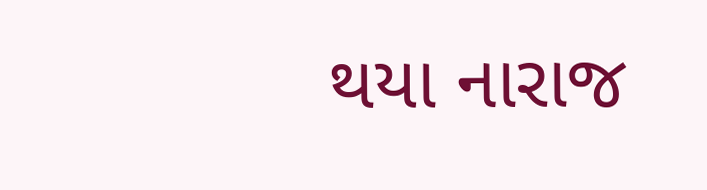થયા નારાજ